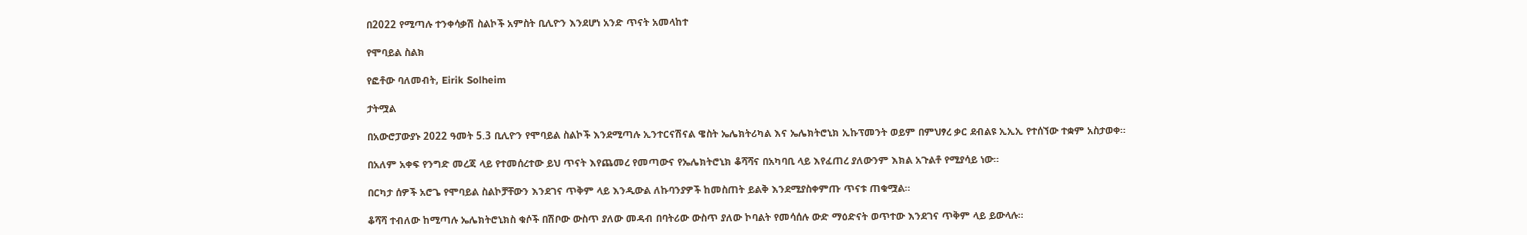በ2022 የሚጣሉ ተንቀሳቃሽ ስልኮች አምስት ቢሊዮን እንደሆነ አንድ ጥናት አመላከተ

የሞባይል ስልክ

የፎቶው ባለመብት, Eirik Solheim

ታትሟል

በአውሮፓውያኑ 2022 ዓመት 5.3 ቢሊዮን የሞባይል ስልኮች እንደሚጣሉ ኢንተርናሽናል ዌስት ኤሌክትሪካል እና ኤሌክትሮኒክ ኢኩፕመንት ወይም በምህፃረ ቃር ደብልዩ ኢኢኢ የተሰኘው ተቋም አስታወቀ።

በአለም አቀፍ የንግድ መረጃ ላይ የተመሰረተው ይህ ጥናት እየጨመረ የመጣውና የኤሌክትሮኒክ ቆሻሻና በአካባቢ ላይ እየፈጠረ ያለውንም እክል አጉልቶ የሚያሳይ ነው።

በርካታ ሰዎች አሮጌ የሞባይል ስልኮቻቸውን እንደገና ጥቅም ላይ እንዲውል ለኩባንያዎች ከመስጠት ይልቅ እንደሚያስቀምጡ ጥናቱ ጠቁሟል።

ቆሻሻ ተብለው ከሚጣሉ ኤሌክትሮኒክስ ቁሶች በሽቦው ውስጥ ያለው መዳብ በባትሪው ውስጥ ያለው ኮባልት የመሳሰሉ ውድ ማዕድናት ወጥተው እንደገና ጥቅም ላይ ይውላሉ።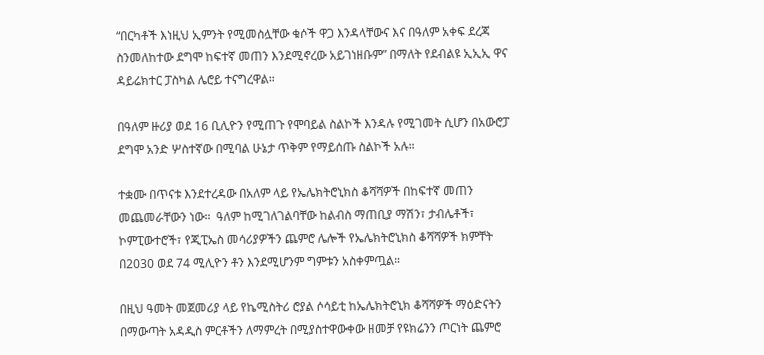“በርካቶች እነዚህ ኢምንት የሚመስሏቸው ቁሶች ዋጋ እንዳላቸውና እና በዓለም አቀፍ ደረጃ ስንመለከተው ደግሞ ከፍተኛ መጠን እንደሚኖረው አይገነዘቡም” በማለት የደብልዩ ኢኢኢ ዋና ዳይሬክተር ፓስካል ሌሮይ ተናግረዋል።

በዓለም ዙሪያ ወደ 16 ቢሊዮን የሚጠጉ የሞባይል ስልኮች እንዳሉ የሚገመት ሲሆን በአውሮፓ ደግሞ አንድ ሦስተኛው በሚባል ሁኔታ ጥቅም የማይሰጡ ስልኮች አሉ።

ተቋሙ በጥናቱ እንደተረዳው በአለም ላይ የኤሌክትሮኒክስ ቆሻሻዎች በከፍተኛ መጠን መጨመራቸውን ነው።  ዓለም ከሚገለገልባቸው ከልብስ ማጠቢያ ማሽን፣ ታብሌቶች፣ ኮምፒውተሮች፣ የጂፒኤስ መሳሪያዎችን ጨምሮ ሌሎች የኤሌክትሮኒክስ ቆሻሻዎች ክምቸት በ2030 ወደ 74 ሚሊዮን ቶን እንደሚሆንም ግምቱን አስቀምጧል።

በዚህ ዓመት መጀመሪያ ላይ የኬሚስትሪ ሮያል ሶሳይቲ ከኤሌክትሮኒክ ቆሻሻዎች ማዕድናትን በማውጣት አዳዲስ ምርቶችን ለማምረት በሚያስተዋውቀው ዘመቻ የዩክሬንን ጦርነት ጨምሮ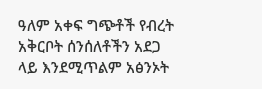ዓለም አቀፍ ግጭቶች የብረት አቅርቦት ሰንሰለቶችን አደጋ ላይ እንደሚጥልም አፅንኦት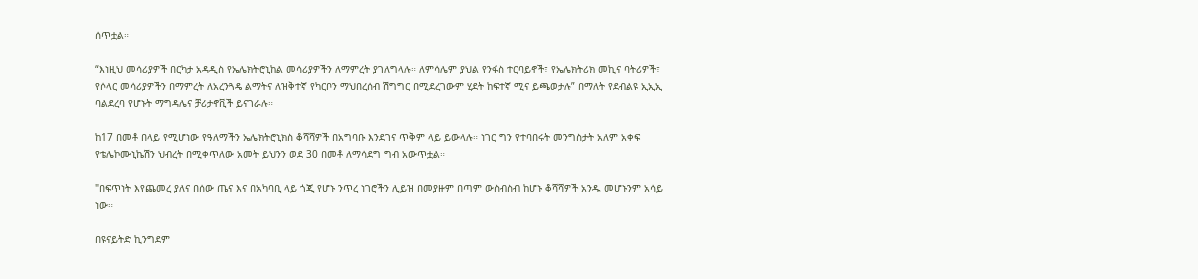ሰጥቷል።

“እነዚህ መሳሪያዎች በርካታ አዳዲስ የኤሌክትሮኒከል መሳሪያዎችን ለማምረት ያገለግላሉ። ለምሳሌም ያህል የንፋስ ተርባይኖች፣ የኤሌክትሪክ መኪና ባትሪዎች፣ የሶላር መሳሪያዎችን በማምረት ለአረንጓዴ ልማትና ለዝቅተኛ የካርቦን ማህበረሰብ ሽግግር በሚደረገውም ሂደት ከፍተኛ ሚና ይጫወታሉ” በማለት የደብልዩ ኢኢኢ ባልደረባ የሆኑት ማግዳሌና ቻሪታኖቪች ይናገራሉ።

ከ17 በመቶ በላይ የሚሆነው የዓለማችን ኤሌክትሮኒክስ ቆሻሻዎች በአግባቡ እንደገና ጥቅም ላይ ይውላሉ። ነገር ግን የተባበሩት መንግስታት አለም አቀፍ የቴሌኮሙኒኬሽን ህብረት በሚቀጥለው አመት ይህንን ወደ 30 በመቶ ለማሳደግ ግብ አውጥቷል።

"በፍጥነት እየጨመረ ያለና በሰው ጤና እና በአካባቢ ላይ ጎጂ የሆኑ ንጥረ ነገሮችን ሊይዝ በመያዙም በጣም ውስብስብ ከሆኑ ቆሻሻዎች አንዱ መሆኑንም አሳይ ነው።

በዩናይትድ ኪንግደም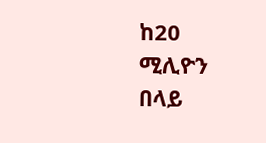ከ20 ሚሊዮን በላይ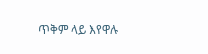ጥቅም ላይ እየዋሉ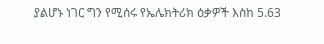ያልሆኑ ነገር ግን የሚሰሩ የኤሌክትሪክ ዕቃዎች እስከ 5.63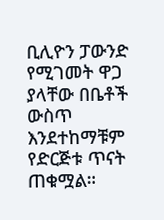ቢሊዮን ፓውንድ የሚገመት ዋጋ ያላቸው በቤቶች ውስጥ እንደተከማቹም የድርጅቱ ጥናት ጠቁሟል።